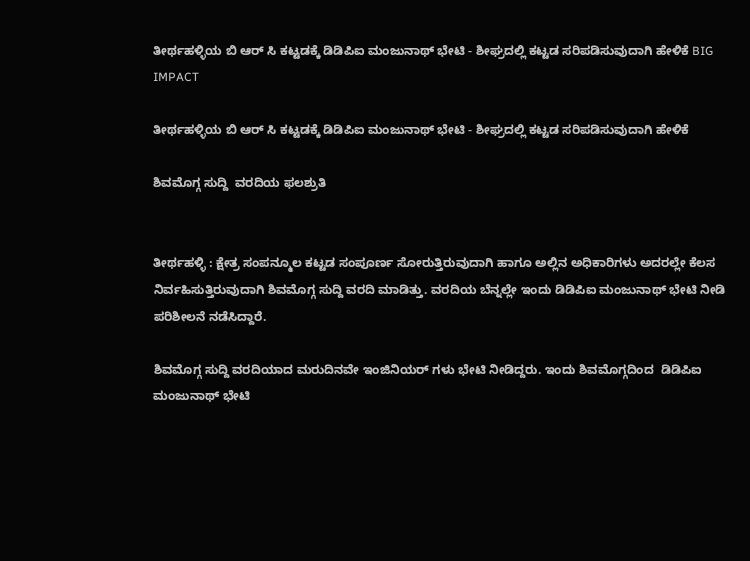ತೀರ್ಥಹಳ್ಳಿಯ ಬಿ ಆರ್ ಸಿ ಕಟ್ಟಡಕ್ಕೆ ಡಿಡಿಪಿಐ ಮಂಜುನಾಥ್ ಭೇಟಿ - ಶೀಘ್ರದಲ್ಲಿ ಕಟ್ಟಡ ಸರಿಪಡಿಸುವುದಾಗಿ ಹೇಳಿಕೆ BIG IMPACT

ತೀರ್ಥಹಳ್ಳಿಯ ಬಿ ಆರ್ ಸಿ ಕಟ್ಟಡಕ್ಕೆ ಡಿಡಿಪಿಐ ಮಂಜುನಾಥ್ ಭೇಟಿ - ಶೀಘ್ರದಲ್ಲಿ ಕಟ್ಟಡ ಸರಿಪಡಿಸುವುದಾಗಿ ಹೇಳಿಕೆ

ಶಿವಮೊಗ್ಗ ಸುದ್ದಿ  ವರದಿಯ ಫಲಶ್ರುತಿ


ತೀರ್ಥಹಳ್ಳಿ : ಕ್ಷೇತ್ರ ಸಂಪನ್ಮೂಲ ಕಟ್ಟಡ ಸಂಪೂರ್ಣ ಸೋರುತ್ತಿರುವುದಾಗಿ ಹಾಗೂ ಅಲ್ಲಿನ ಅಧಿಕಾರಿಗಳು ಅದರಲ್ಲೇ ಕೆಲಸ ನಿರ್ವಹಿಸುತ್ತಿರುವುದಾಗಿ ಶಿವಮೊಗ್ಗ ಸುದ್ದಿ ವರದಿ ಮಾಡಿತ್ತು. ವರದಿಯ ಬೆನ್ನಲ್ಲೇ ಇಂದು ಡಿಡಿಪಿಐ ಮಂಜುನಾಥ್ ಭೇಟಿ ನೀಡಿ ಪರಿಶೀಲನೆ ನಡೆಸಿದ್ದಾರೆ.

ಶಿವಮೊಗ್ಗ ಸುದ್ದಿ ವರದಿಯಾದ ಮರುದಿನವೇ ಇಂಜಿನಿಯರ್ ಗಳು ಭೇಟಿ ನೀಡಿದ್ದರು. ಇಂದು ಶಿವಮೊಗ್ಗದಿಂದ  ಡಿಡಿಪಿಐ ಮಂಜುನಾಥ್ ಭೇಟಿ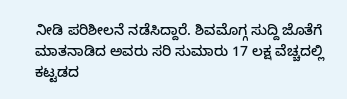ನೀಡಿ ಪರಿಶೀಲನೆ ನಡೆಸಿದ್ದಾರೆ. ಶಿವಮೊಗ್ಗ ಸುದ್ದಿ ಜೊತೆಗೆ ಮಾತನಾಡಿದ ಅವರು ಸರಿ ಸುಮಾರು 17 ಲಕ್ಷ ವೆಚ್ಚದಲ್ಲಿ
ಕಟ್ಟಡದ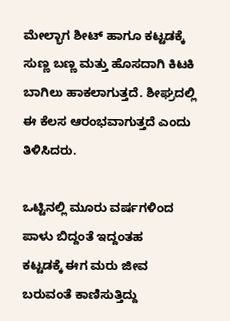ಮೇಲ್ಭಾಗ ಶೀಟ್ ಹಾಗೂ ಕಟ್ಟಡಕ್ಕೆ ಸುಣ್ಣ ಬಣ್ಣ ಮತ್ತು ಹೊಸದಾಗಿ ಕಿಟಕಿ ಬಾಗಿಲು ಹಾಕಲಾಗುತ್ತದೆ. ಶೀಘ್ರದಲ್ಲಿ ಈ ಕೆಲಸ ಆರಂಭವಾಗುತ್ತದೆ ಎಂದು ತಿಳಿಸಿದರು.

ಒಟ್ಟಿನಲ್ಲಿ ಮೂರು ವರ್ಷಗಳಿಂದ ಪಾಳು ಬಿದ್ದಂತೆ ಇದ್ದಂತಹ
ಕಟ್ಟಡಕ್ಕೆ ಈಗ ಮರು ಜೀವ ಬರುವಂತೆ ಕಾಣಿಸುತ್ತಿದ್ದು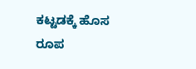ಕಟ್ಟಡಕ್ಕೆ ಹೊಸ ರೂಪ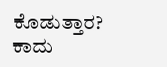ಕೊಡುತ್ತಾರ? ಕಾದು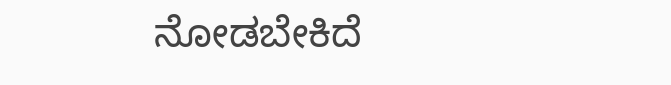ನೋಡಬೇಕಿದೆ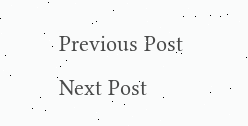Previous Post Next Post